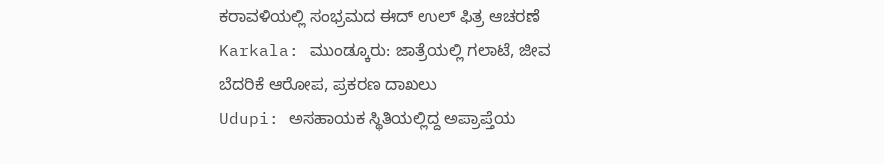ಕರಾವಳಿಯಲ್ಲಿ ಸಂಭ್ರಮದ ಈದ್ ಉಲ್ ಫಿತ್ರ ಆಚರಣೆ
Karkala: ಮುಂಡ್ಕೂರು: ಜಾತ್ರೆಯಲ್ಲಿ ಗಲಾಟೆ, ಜೀವ ಬೆದರಿಕೆ ಆರೋಪ, ಪ್ರಕರಣ ದಾಖಲು
Udupi: ಅಸಹಾಯಕ ಸ್ಥಿತಿಯಲ್ಲಿದ್ದ ಅಪ್ರಾಪ್ತೆಯ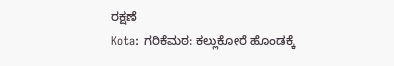ರಕ್ಷಣೆ
Kota: ಗರಿಕೆಮಠ: ಕಲ್ಲುಕೋರೆ ಹೊಂಡಕ್ಕೆ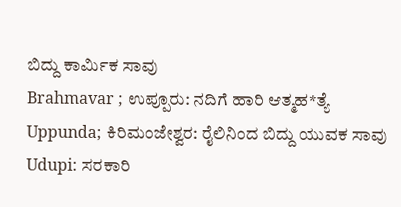ಬಿದ್ದು ಕಾರ್ಮಿಕ ಸಾವು
Brahmavar ; ಉಪ್ಪೂರು: ನದಿಗೆ ಹಾರಿ ಆತ್ಮಹ*ತ್ಯೆ
Uppunda; ಕಿರಿಮಂಜೇಶ್ವರ: ರೈಲಿನಿಂದ ಬಿದ್ದು ಯುವಕ ಸಾವು
Udupi: ಸರಕಾರಿ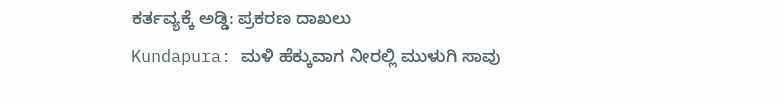ಕರ್ತವ್ಯಕ್ಕೆ ಅಡ್ಡಿ: ಪ್ರಕರಣ ದಾಖಲು
Kundapura: ಮಳಿ ಹೆಕ್ಕುವಾಗ ನೀರಲ್ಲಿ ಮುಳುಗಿ ಸಾವು